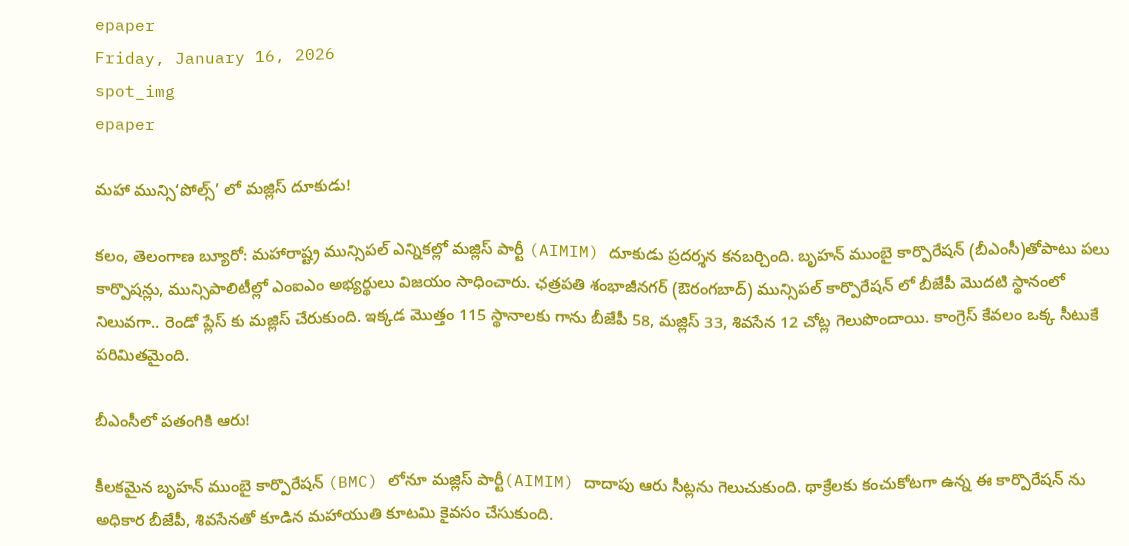epaper
Friday, January 16, 2026
spot_img
epaper

మహా మున్సి‘పోల్స్’ లో మజ్లిస్ దూకుడు!

కలం, తెలంగాణ బ్యూరో: మహారాష్ట్ర మున్సిపల్ ఎన్నికల్లో మజ్లిస్ పార్టీ (AIMIM) దూకుడు ప్రదర్శన కనబర్చింది. బృహన్ ముంబై కార్పొరేషన్ (బీఎంసీ)తోపాటు పలు కార్పొషన్లు, మున్సిపాలిటీల్లో ఎంఐఎం అభ్యర్థులు విజయం సాధించారు. ఛత్రపతి శంభాజీనగర్ (ఔరంగబాద్) మున్సిపల్ కార్పొరేషన్ లో బీజేపీ మొదటి స్థానంలో నిలువగా.. రెండో ప్లేస్ కు మజ్లిస్ చేరుకుంది. ఇక్కడ మొత్తం 115 స్థానాలకు గాను బీజేపీ 58, మజ్లిస్ 33, శివసేన 12 చోట్ల గెలుపొందాయి. కాంగ్రెస్ కేవలం ఒక్క సీటుకే పరిమితమైంది.

బీఎంసీలో పతంగికి ఆరు!

కీలకమైన బృహన్ ముంబై కార్పొరేషన్ (BMC) లోనూ మజ్లిస్ పార్టీ(AIMIM) దాదాపు ఆరు సీట్లను గెలుచుకుంది. థాక్రేలకు కంచుకోటగా ఉన్న ఈ కార్పొరేషన్ ను అధికార బీజేపీ, శివసేనతో కూడిన మహాయుతి కూటమి కైవసం చేసుకుంది.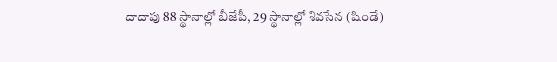దాదాపు 88 స్థానాల్లో బీజేపీ, 29 స్థానాల్లో శివసేన (షిండే)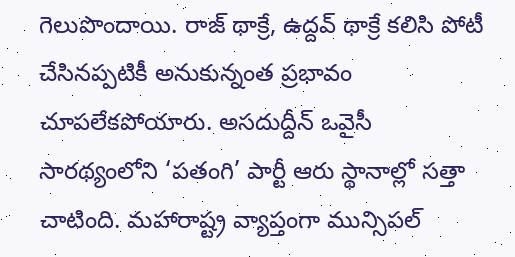గెలుపొందాయి. రాజ్ థాక్రే, ఉద్దవ్ థాక్రే కలిసి పోటీ చేసినప్పటికీ అనుకున్నంత ప్రభావం చూపలేకపోయారు. అసదుద్దీన్ ఒవైసీ సారథ్యంలోని ‘పతంగి’ పార్టీ ఆరు స్థానాల్లో సత్తా చాటింది. మహారాష్ట్ర వ్యాప్తంగా మున్సిపల్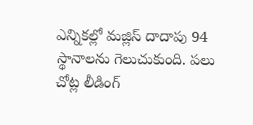ఎన్నికల్లో మజ్లిస్ దాదాపు 94 స్థానాలను గెలుచుకుంది. పలు చోట్ల లీడింగ్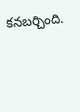కనబర్చింది.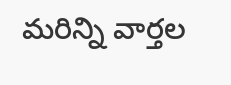మ‌రిన్ని వార్త‌ల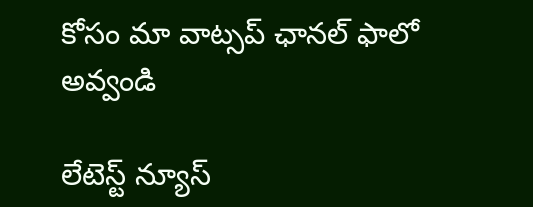కోసం మా వాట్స‌ప్ ఛాన‌ల్ ఫాలో అవ్వండి

లేటెస్ట్ న్యూస్‌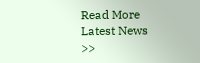Read More Latest News >>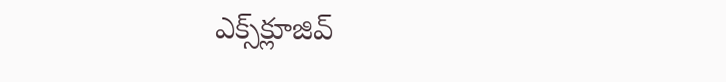ఎక్స్‌క్లూజివ్‌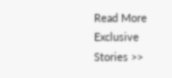Read More Exclusive Stories >>